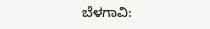ಬೆಳಗಾವಿ: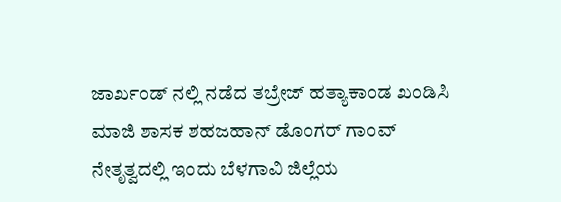ಜಾರ್ಖಂಡ್ ನಲ್ಲಿ ನಡೆದ ತಬ್ರೇಜ್ ಹತ್ಯಾಕಾಂಡ ಖಂಡಿಸಿ ಮಾಜಿ ಶಾಸಕ ಶಹಜಹಾನ್ ಡೊಂಗರ್ ಗಾಂವ್ ನೇತೃತ್ವದಲ್ಲಿ ಇಂದು ಬೆಳಗಾವಿ ಜಿಲ್ಲೆಯ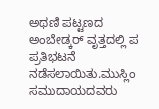ಅಥಣಿ ಪಟ್ಟಣದ ಅಂಬೇಡ್ಕರ್ ವೃತ್ತದಲ್ಲಿ ಪ ಪ್ರತಿಭಟನೆ ನಡೆಸಲಾಯಿತು.ಮುಸ್ಲಿಂ ಸಮುದಾಯದವರು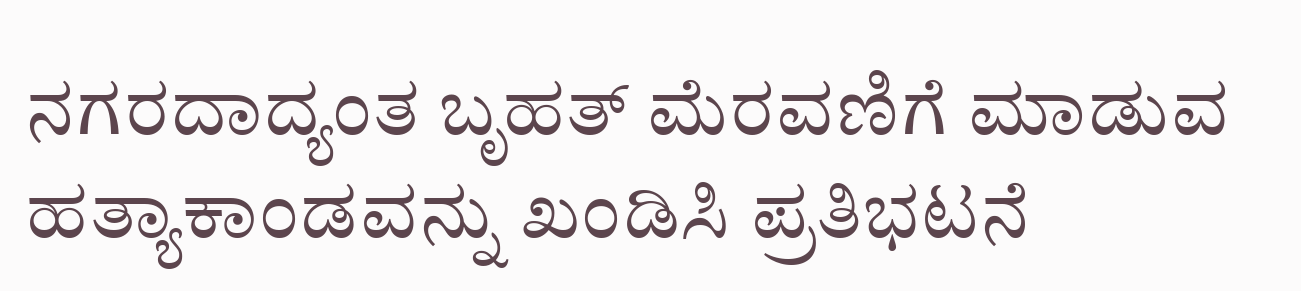ನಗರದಾದ್ಯಂತ ಬೃಹತ್ ಮೆರವಣಿಗೆ ಮಾಡುವ ಹತ್ಯಾಕಾಂಡವನ್ನು ಖಂಡಿಸಿ ಪ್ರತಿಭಟನೆ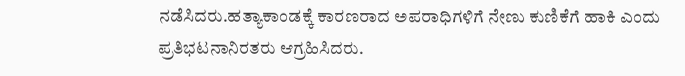ನಡೆಸಿದರು.ಹತ್ಯಾಕಾಂಡಕ್ಕೆ ಕಾರಣರಾದ ಅಪರಾಧಿಗಳಿಗೆ ನೇಣು ಕುಣಿಕೆಗೆ ಹಾಕಿ ಎಂದು ಪ್ರತಿಭಟನಾನಿರತರು ಆಗ್ರಹಿಸಿದರು.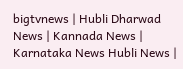bigtvnews | Hubli Dharwad News | Kannada News | Karnataka News Hubli News |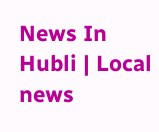News In Hubli | Local news